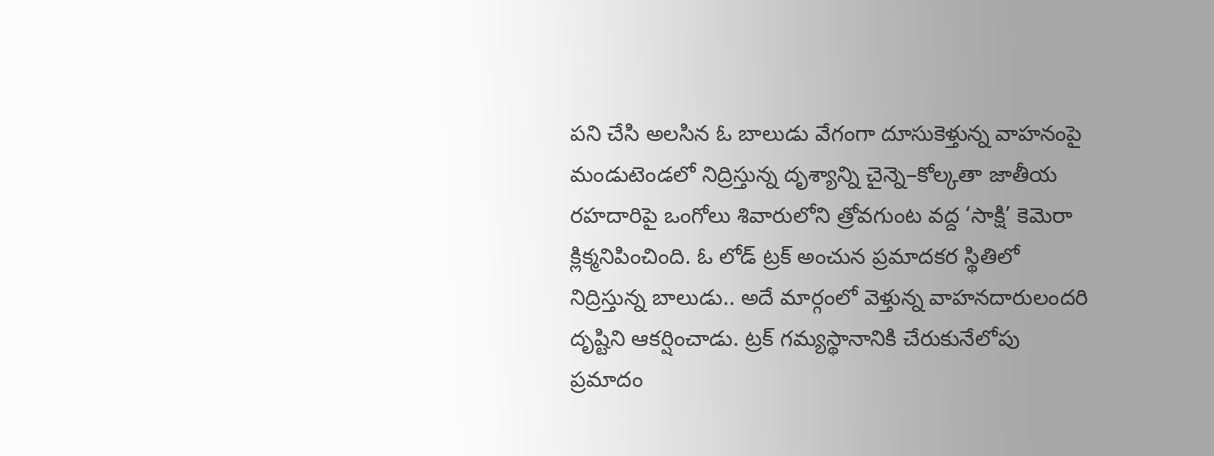పని చేసి అలసిన ఓ బాలుడు వేగంగా దూసుకెళ్తున్న వాహనంపై మండుటెండలో నిద్రిస్తున్న దృశ్యాన్ని చైన్నె–కోల్కతా జాతీయ రహదారిపై ఒంగోలు శివారులోని త్రోవగుంట వద్ద ‘సాక్షి’ కెమెరా క్లిక్మనిపించింది. ఓ లోడ్ ట్రక్ అంచున ప్రమాదకర స్థితిలో నిద్రిస్తున్న బాలుడు.. అదే మార్గంలో వెళ్తున్న వాహనదారులందరి దృష్టిని ఆకర్షించాడు. ట్రక్ గమ్యస్థానానికి చేరుకునేలోపు ప్రమాదం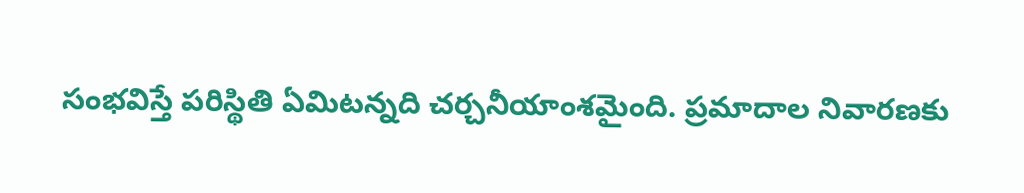సంభవిస్తే పరిస్థితి ఏమిటన్నది చర్చనీయాంశమైంది. ప్రమాదాల నివారణకు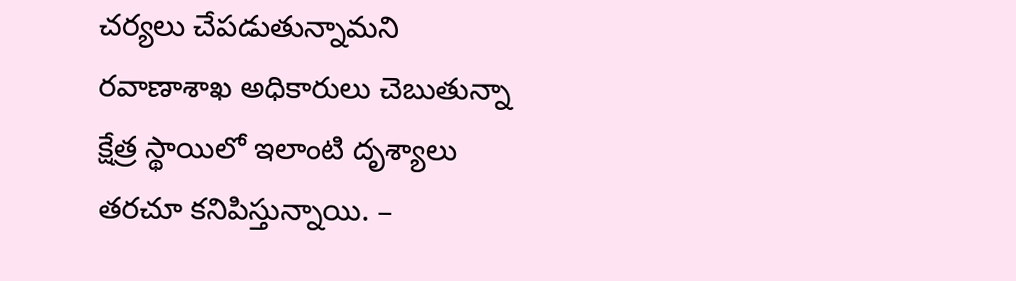చర్యలు చేపడుతున్నామని రవాణాశాఖ అధికారులు చెబుతున్నా క్షేత్ర స్థాయిలో ఇలాంటి దృశ్యాలు తరచూ కనిపిస్తున్నాయి. –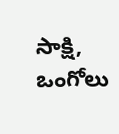సాక్షి, ఒంగోలు